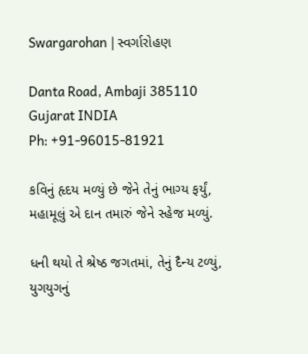Swargarohan | સ્વર્ગારોહણ

Danta Road, Ambaji 385110
Gujarat INDIA
Ph: +91-96015-81921

કવિનું હૃદય મળ્યું છે જેને તેનું ભાગ્ય ફર્યું,
મહામૂલું એ દાન તમારું જેને સ્હેજ મળ્યું.

ધની થયો તે શ્રેષ્ઠ જગતમાં, તેનું દૈન્ય ટળ્યું,
યુગયુગનું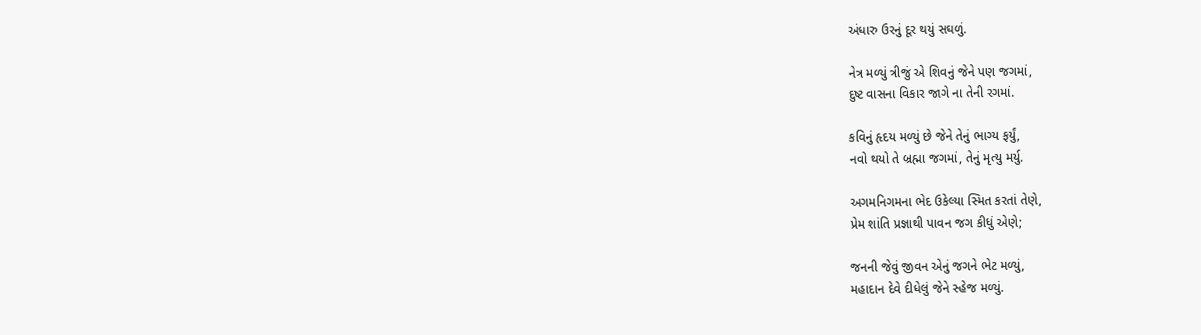અંધારુ ઉરનું દૂર થયું સઘળું.

નેત્ર મળ્યું ત્રીજું એ શિવનું જેને પણ જગમાં,
દુષ્ટ વાસના વિકાર જાગે ના તેની રગમાં.

કવિનું હૃદય મળ્યું છે જેને તેનું ભાગ્ય ફર્યું,
નવો થયો તે બ્રહ્મા જગમાં, તેનું મૃત્યુ મર્યુ.

અગમનિગમના ભેદ ઉકેલ્યા સ્મિત કરતાં તેણે,
પ્રેમ શાંતિ પ્રજ્ઞાથી પાવન જગ કીધું એણે;

જનની જેવું જીવન એનું જગને ભેટ મળ્યું,
મહાદાન દેવે દીધેલું જેને સ્હેજ મળ્યું.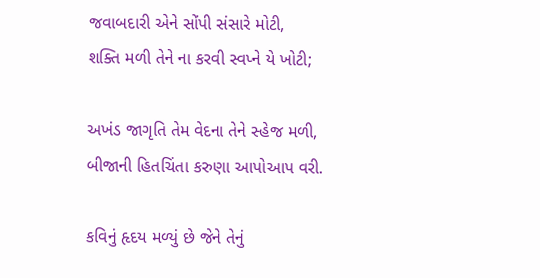જવાબદારી એને સોંપી સંસારે મોટી,
શક્તિ મળી તેને ના કરવી સ્વપ્ને યે ખોટી;

અખંડ જાગૃતિ તેમ વેદના તેને સ્હેજ મળી,
બીજાની હિતચિંતા કરુણા આપોઆપ વરી.

કવિનું હૃદય મળ્યું છે જેને તેનું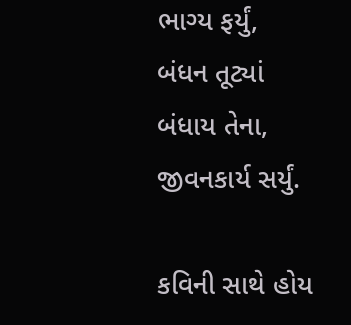ભાગ્ય ફર્યું,
બંધન તૂટ્યાં બંધાય તેના, જીવનકાર્ય સર્યું.

કવિની સાથે હોય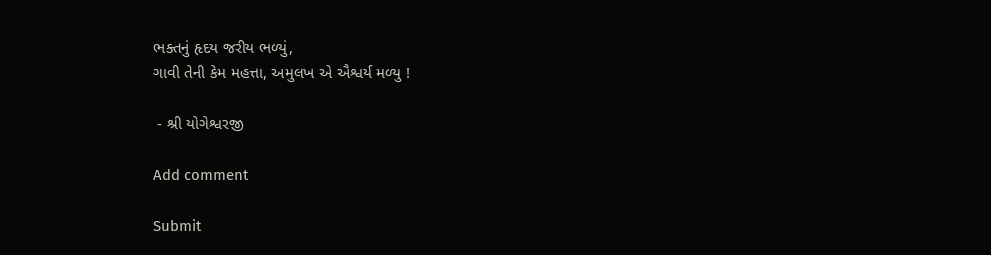ભક્તનું હૃદય જરીય ભળ્યું,
ગાવી તેની કેમ મહત્તા, અમુલખ એ ઐશ્વર્ય મળ્યુ !

 - શ્રી યોગેશ્વરજી

Add comment

Submit